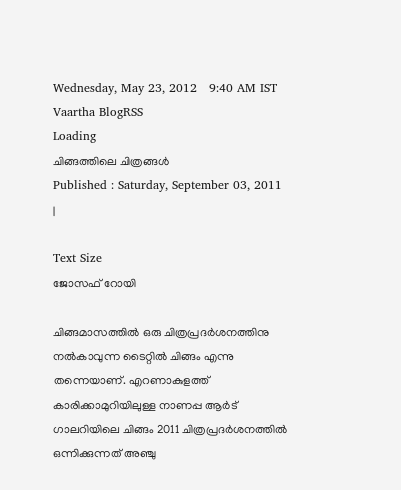Wednesday, May 23, 2012   9:40 AM IST
Vaartha BlogRSS
Loading
ചിങ്ങത്തിലെ ചിത്രങ്ങള്‍
Published : Saturday, September 03, 2011
|

Text Size
ജോസഫ് റോയി

ചിങ്ങമാസത്തില്‍ ഒരു ചിത്രപ്രദര്‍ശനത്തിനു നല്‍കാവുന്ന ടൈറ്റില്‍ ചിങ്ങം എന്നു തന്നെയാണ്. എറണാകുളത്ത് കാരിക്കാമുറിയിലുള്ള നാണപ്പ ആര്‍ട് ഗാലറിയിലെ ചിങ്ങം 2011 ചിത്രപ്രദര്‍ശനത്തില്‍ ഒന്നിക്കുന്നത് അഞ്ചു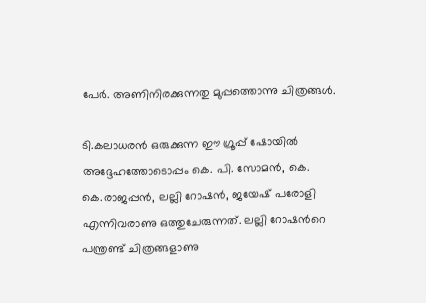പേര്‍. അണിനിരക്കുന്നതു മുപ്പത്തൊന്നു ചിത്രങ്ങള്‍.

ടി.കലാധരന്‍ ഒരുക്കുന്ന ഈ ഗ്രൂപ്പ് ഷോയില്‍ അദ്ദേഹത്തോടൊപ്പം കെ. പി. സോമന്‍, കെ. കെ.രാജപ്പന്‍, ലല്ലി റോഷന്‍, ജയേഷ് പരോളി എന്നിവരാണു ഒത്തുചേരുന്നത്. ലല്ലി റോഷന്‍റെ പന്ത്രണ്ട് ചിത്രങ്ങളാണു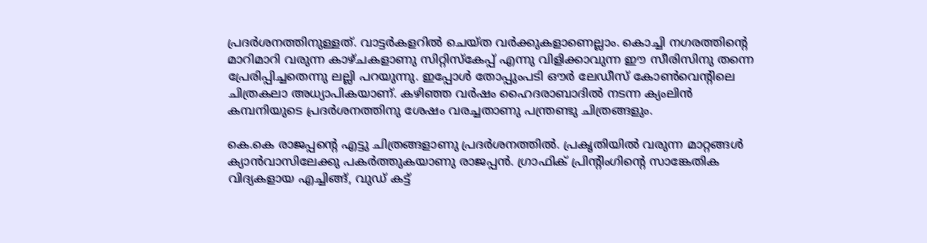പ്രദര്‍ശനത്തിനുള്ളത്. വാട്ടര്‍കളറില്‍ ചെയ്ത വര്‍ക്കുകളാണെല്ലാം. കൊച്ചി നഗരത്തിന്‍റെ മാറിമാറി വരുന്ന കാഴ്ചകളാണു സിറ്റിസ്കേപ്പ് എന്നു വിളിക്കാവുന്ന ഈ സീരിസിനു തന്നെ പ്രേരിപ്പിച്ചതെന്നു ലല്ലി പറയുന്നു. ഇപ്പോള്‍ തോപ്പുംപടി ഔര്‍ ലേഡീസ് കോണ്‍വെന്‍റിലെ ചിത്രകലാ അധ്യാപികയാണ്. കഴിഞ്ഞ വര്‍ഷം ഹൈദരാബാദില്‍ നടന്ന ക്യംലിന്‍ കമ്പനിയുടെ പ്രദര്‍ശനത്തിനു ശേഷം വരച്ചതാണു പന്ത്രണ്ടു ചിത്രങ്ങളും.

കെ.കെ രാജപ്പന്‍റെ എട്ടു ചിത്രങ്ങളാണു പ്രദര്‍ശനത്തില്‍. പ്രകൃതിയില്‍ വരുന്ന മാറ്റങ്ങള്‍ ക്യാന്‍വാസിലേക്കു പകര്‍ത്തുകയാണു രാജപ്പന്‍. ഗ്രാഫിക് പ്രിന്‍റിംഗിന്‍റെ സാങ്കേതിക വിദ്യകളായ എച്ചിങ്ങ്, വുഡ് കട്ട്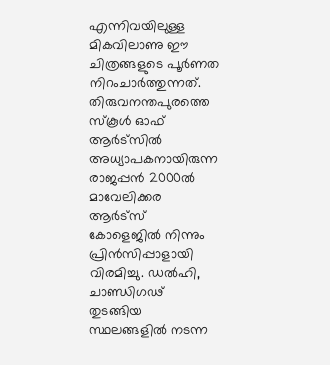എന്നിവയിലുള്ള മികവിലാണു ഈ ചിത്രങ്ങളുടെ പൂര്‍ണത നിറംചാര്‍ത്തുന്നത്. തിരുവനന്തപുരത്തെ സ്കൂള്‍ ഓഫ് ആര്‍ട്സില്‍ അധ്യാപകനായിരുന്ന രാജപ്പന്‍ 2000ല്‍ മാവേലിക്കര ആര്‍ട്സ് കോളെജില്‍ നിന്നും പ്രിന്‍സിപ്പാളായി വിരമിച്ചു. ഡല്‍ഹി, ചാണ്ഡിഗഢ് തുടങ്ങിയ സ്ഥലങ്ങളില്‍ നടന്ന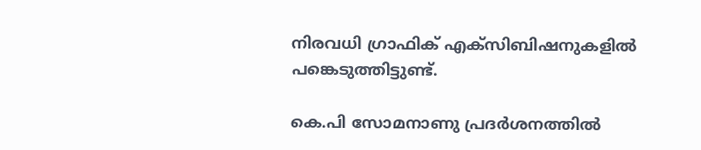നിരവധി ഗ്രാഫിക് എക്സിബിഷനുകളില്‍ പങ്കെടുത്തിട്ടുണ്ട്.

കെ.പി സോമനാണു പ്രദര്‍ശനത്തില്‍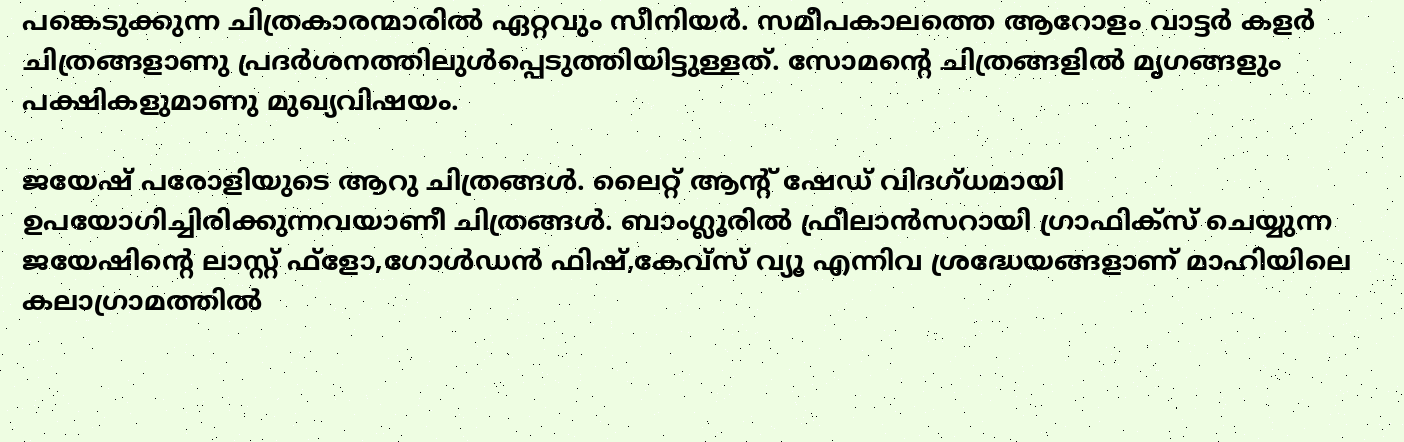പങ്കെടുക്കുന്ന ചിത്രകാരന്മാരില്‍ ഏറ്റവും സീനിയര്‍. സമീപകാലത്തെ ആറോളം വാട്ടര്‍ കളര്‍ ചിത്രങ്ങളാണു പ്രദര്‍ശനത്തിലുള്‍പ്പെടുത്തിയിട്ടുള്ളത്. സോമന്‍റെ ചിത്രങ്ങളില്‍ മൃഗങ്ങളും പക്ഷികളുമാണു മുഖ്യവിഷയം.

ജയേഷ് പരോളിയുടെ ആറു ചിത്രങ്ങള്‍. ലൈറ്റ് ആന്‍റ് ഷേഡ് വിദഗ്ധമായി ഉപയോഗിച്ചിരിക്കുന്നവയാണീ ചിത്രങ്ങള്‍. ബാംഗ്ലൂരില്‍ ഫ്രീലാന്‍സറായി ഗ്രാഫിക്സ് ചെയ്യുന്ന ജയേഷിന്‍റെ ലാസ്റ്റ് ഫ്ളോ,ഗോള്‍ഡന്‍ ഫിഷ്,കേവ്സ് വ്യൂ എന്നിവ ശ്രദ്ധേയങ്ങളാണ് മാഹിയിലെ കലാഗ്രാമത്തില്‍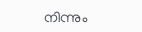നിന്നും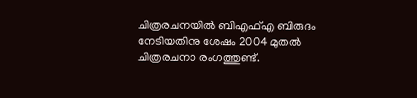ചിത്രരചനയില്‍ ബിഎഫ്എ ബിരുദം നേടിയതിനു ശേഷം 2004 മുതല്‍ ചിത്രരചനാ രംഗത്തുണ്ട്.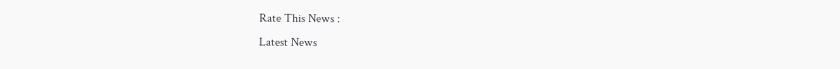Rate This News :
Latest News